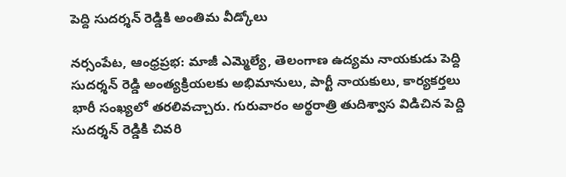పెద్ది సుదర్శన్ రెడ్డికి అంతిమ వీడ్కోలు

నర్సంపేట, ఆంధ్రప్రభ: మాజీ ఎమ్మెల్యే, తెలంగాణ ఉద్యమ నాయకుడు పెద్ది సుదర్శన్ రెడ్డి అంత్యక్రియలకు అభిమానులు, పార్టీ నాయకులు, కార్యకర్తలు భారీ సంఖ్యలో తరలివచ్చారు. గురువారం అర్థరాత్రి తుదిశ్వాస విడిచిన పెద్ది సుదర్శన్ రెడ్డికి చివరి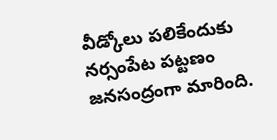వీడ్కోలు పలికేందుకు నర్సంపేట పట్టణం జనసంద్రంగా మారింది.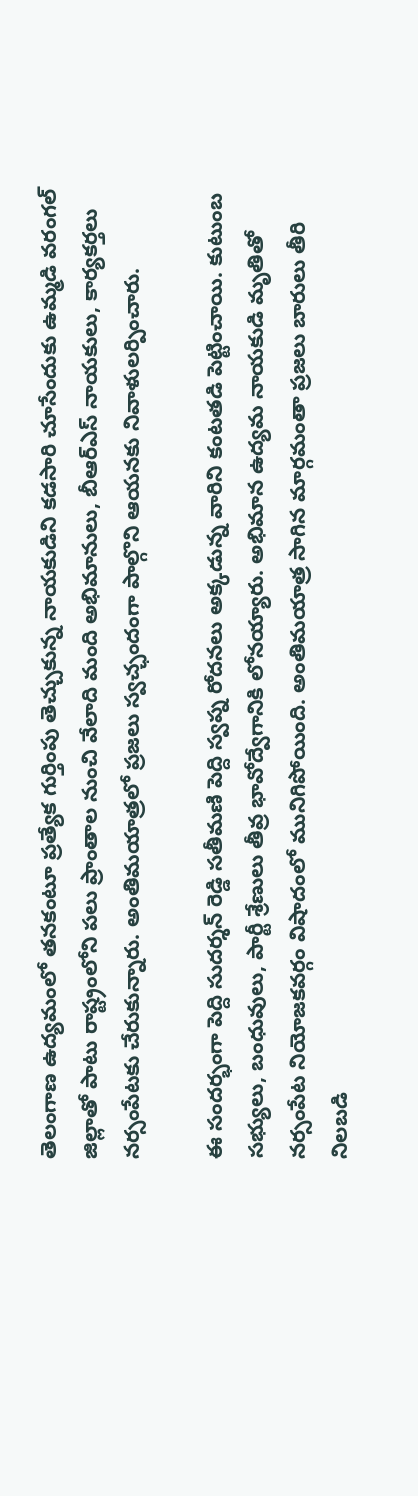తెలంగాణ ఉద్యమంలో తనకంటూ ప్రత్యేక గుర్తింపు తెచ్చుకున్న నాయకుడిని కడసారి చూసేందుకు ఉమ్మడి వరంగల్ జిల్లాతో పాటు రాష్ట్రంలోని పలు ప్రాంతాల నుంచి వేలాది మంది అభిమానులు, బీఆర్ఎస్ నాయకులు, కార్యకర్తలు నర్సంపేటకు చేరుకున్నారు. అంతిమయాత్రలో ప్రజలు స్వచ్ఛందంగా పాల్గొని ఆయనకు నివాళులర్పించారు.

ఈ సందర్భంగా పెద్ది సుదర్శన్ రెడ్డి సతీమణి పెద్ది స్వప్న రోదనలు అక్కడున్న వారిని కంటతడి పెట్టించాయి. కుటుంబ సభ్యులు, బంధువులు, పార్టీ శ్రేణులు తీవ్ర భావోద్వేగానికి లోనయ్యారు. అభిమాన ఉద్యమ నాయకుడి మృతితో నర్సంపేట నియోజకవర్గం విషాదంలో మునిగిపోయింది. అంతిమయాత్ర సాగిన మార్గమంతా ప్రజలు బారులు తీరి నిలబడి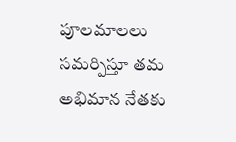పూలమాలలు సమర్పిస్తూ తమ అభిమాన నేతకు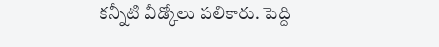కన్నీటి వీడ్కోలు పలికారు. పెద్ది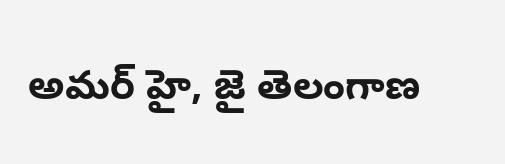అమర్ హై, జై తెలంగాణ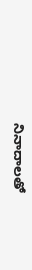నినాదాలతో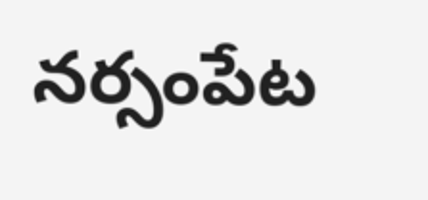నర్సంపేట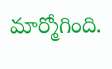మార్మోగింది.